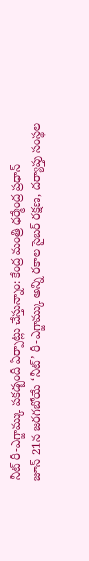నీట్ రీ-ఎగ్జామ్కు పకడ్బందీ ఏర్పాట్లు చేస్తున్నాం: కేంద్ర మంత్రి ధర్మేంద్ర ప్రధాన్
జూన్ 21న జరగబోయే ‘నీట్’ రీ-ఎగ్జామ్కు అన్ని రకాల సైబర్ రక్షణ, దర్యాప్తు సంస్థల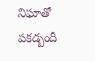నిఘాతో పకడ్బందీ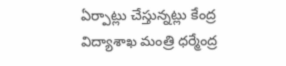ఏర్పాట్లు చేస్తున్నట్లు కేంద్ర విద్యాశాఖ మంత్రి ధర్మేంద్ర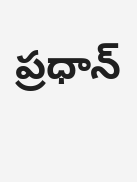ప్రధాన్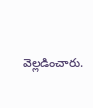వెల్లడించారు.